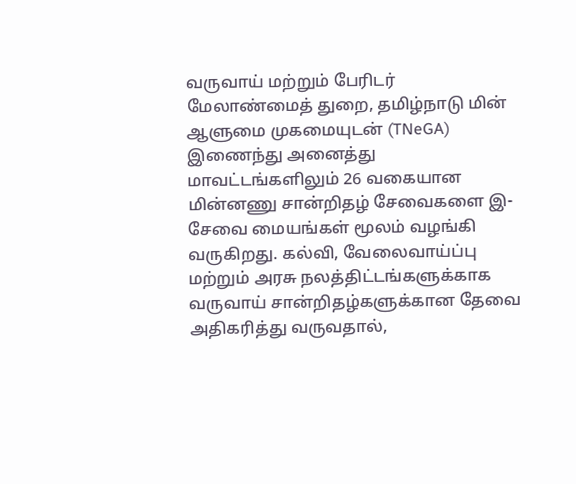வருவாய் மற்றும் பேரிடர் மேலாண்மைத் துறை, தமிழ்நாடு மின் ஆளுமை முகமையுடன் (TNeGA) இணைந்து அனைத்து மாவட்டங்களிலும் 26 வகையான மின்னணு சான்றிதழ் சேவைகளை இ-சேவை மையங்கள் மூலம் வழங்கி வருகிறது. கல்வி, வேலைவாய்ப்பு மற்றும் அரசு நலத்திட்டங்களுக்காக வருவாய் சான்றிதழ்களுக்கான தேவை அதிகரித்து வருவதால்,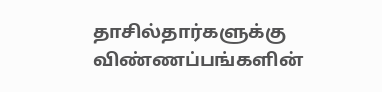தாசில்தார்களுக்கு விண்ணப்பங்களின்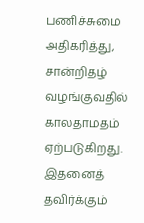பணிச்சுமை அதிகரித்து, சான்றிதழ் வழங்குவதில் காலதாமதம் ஏற்படுகிறது. இதனைத் தவிர்க்கும்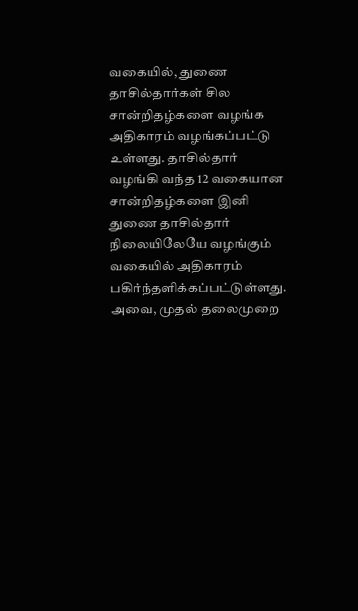வகையில், துணை தாசில்தார்கள் சில சான்றிதழ்களை வழங்க அதிகாரம் வழங்கப்பட்டு உள்ளது. தாசில்தார் வழங்கி வந்த 12 வகையான சான்றிதழ்களை இனி துணை தாசில்தார் நிலையிலேயே வழங்கும் வகையில் அதிகாரம் பகிர்ந்தளிக்கப்பட்டுள்ளது. அவை, முதல் தலைமுறை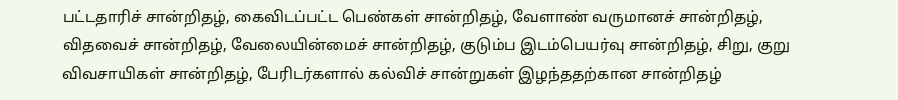பட்டதாரிச் சான்றிதழ், கைவிடப்பட்ட பெண்கள் சான்றிதழ், வேளாண் வருமானச் சான்றிதழ், விதவைச் சான்றிதழ், வேலையின்மைச் சான்றிதழ், குடும்ப இடம்பெயர்வு சான்றிதழ், சிறு, குறு விவசாயிகள் சான்றிதழ், பேரிடர்களால் கல்விச் சான்றுகள் இழந்ததற்கான சான்றிதழ்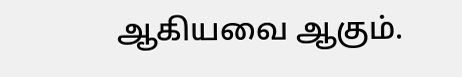ஆகியவை ஆகும்.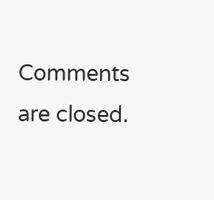Comments are closed.